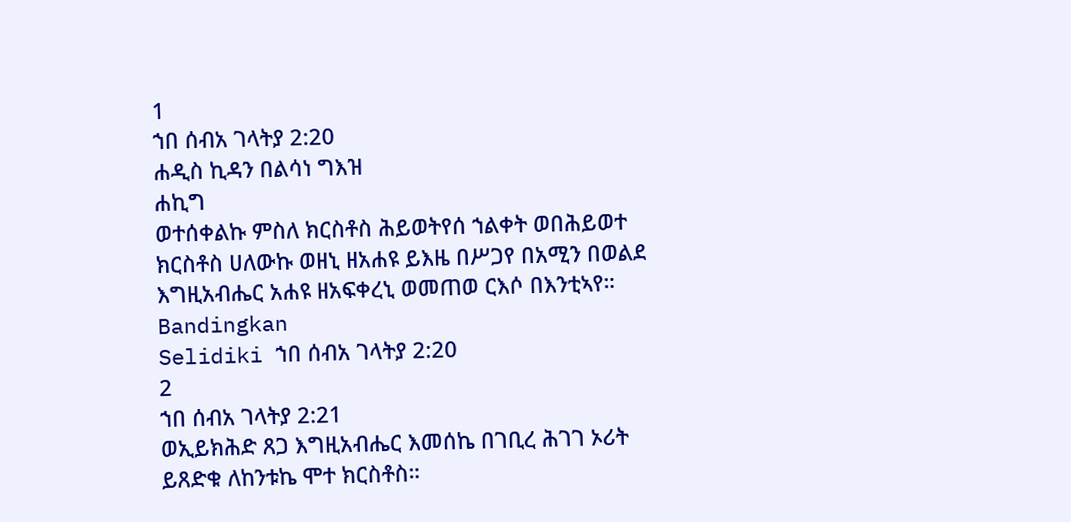1
ኀበ ሰብአ ገላትያ 2:20
ሐዲስ ኪዳን በልሳነ ግእዝ
ሐኪግ
ወተሰቀልኩ ምስለ ክርስቶስ ሕይወትየሰ ኀልቀት ወበሕይወተ ክርስቶስ ሀለውኩ ወዘኒ ዘአሐዩ ይእዜ በሥጋየ በአሚን በወልደ እግዚአብሔር አሐዩ ዘአፍቀረኒ ወመጠወ ርእሶ በእንቲኣየ።
Bandingkan
Selidiki ኀበ ሰብአ ገላትያ 2:20
2
ኀበ ሰብአ ገላትያ 2:21
ወኢይክሕድ ጸጋ እግዚአብሔር እመሰኬ በገቢረ ሕገገ ኦሪት ይጸድቁ ለከንቱኬ ሞተ ክርስቶስ።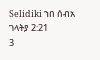Selidiki ኀበ ሰብአ ገላትያ 2:21
3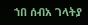ኀበ ሰብአ ገላትያ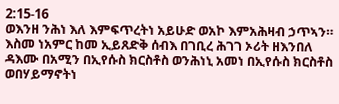2:15-16
ወእንዘ ንሕነ እለ እምፍጥረትነ አይሁድ ወአኮ እምአሕዛብ ኃጥኣን። እስመ ነአምር ከመ ኢይጸድቅ ሰብእ በገቢረ ሕገገ ኦሪት ዘእንበለ ዳእሙ በአሚን በኢየሱስ ክርስቶስ ወንሕነኒ አመነ በኢየሱስ ክርስቶስ ወበሃይማኖትነ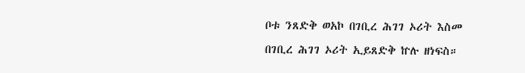ቦቱ ንጸድቅ ወአኮ በገቢረ ሕገገ ኦሪት እስመ በገቢረ ሕገገ ኦሪት ኢይጸድቅ ኵሉ ዘነፍስ።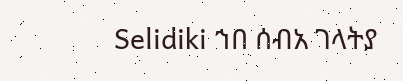Selidiki ኀበ ሰብአ ገላትያ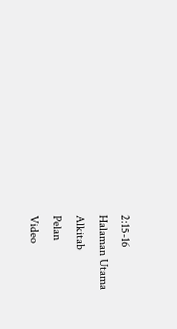2:15-16
Halaman Utama
Alkitab
Pelan
Video